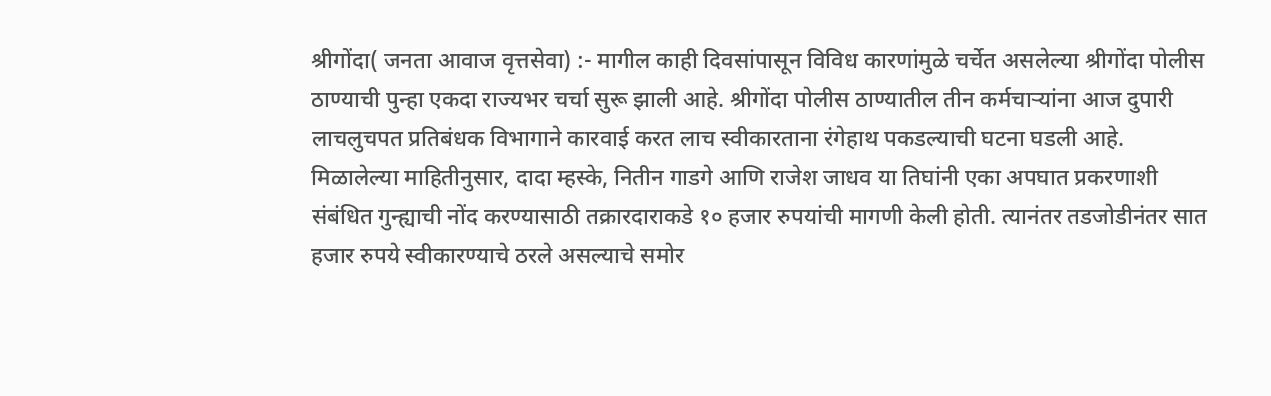श्रीगोंदा( जनता आवाज वृत्तसेवा) :- मागील काही दिवसांपासून विविध कारणांमुळे चर्चेत असलेल्या श्रीगोंदा पोलीस ठाण्याची पुन्हा एकदा राज्यभर चर्चा सुरू झाली आहे. श्रीगोंदा पोलीस ठाण्यातील तीन कर्मचाऱ्यांना आज दुपारी लाचलुचपत प्रतिबंधक विभागाने कारवाई करत लाच स्वीकारताना रंगेहाथ पकडल्याची घटना घडली आहे.
मिळालेल्या माहितीनुसार, दादा म्हस्के, नितीन गाडगे आणि राजेश जाधव या तिघांनी एका अपघात प्रकरणाशी संबंधित गुन्ह्याची नोंद करण्यासाठी तक्रारदाराकडे १० हजार रुपयांची मागणी केली होती. त्यानंतर तडजोडीनंतर सात हजार रुपये स्वीकारण्याचे ठरले असल्याचे समोर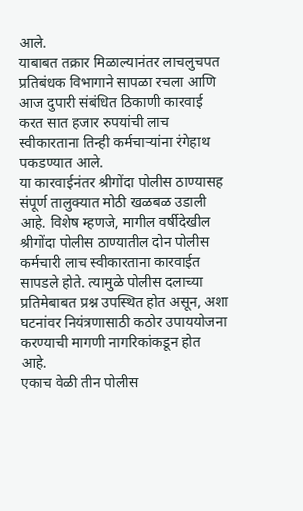आले.
याबाबत तक्रार मिळाल्यानंतर लाचलुचपत प्रतिबंधक विभागाने सापळा रचला आणि आज दुपारी संबंधित ठिकाणी कारवाई करत सात हजार रुपयांची लाच स्वीकारताना तिन्ही कर्मचाऱ्यांना रंगेहाथ पकडण्यात आले.
या कारवाईनंतर श्रीगोंदा पोलीस ठाण्यासह संपूर्ण तालुक्यात मोठी खळबळ उडाली आहे. विशेष म्हणजे, मागील वर्षीदेखील श्रीगोंदा पोलीस ठाण्यातील दोन पोलीस कर्मचारी लाच स्वीकारताना कारवाईत सापडले होते. त्यामुळे पोलीस दलाच्या प्रतिमेबाबत प्रश्न उपस्थित होत असून, अशा घटनांवर नियंत्रणासाठी कठोर उपाययोजना करण्याची मागणी नागरिकांकडून होत आहे.
एकाच वेळी तीन पोलीस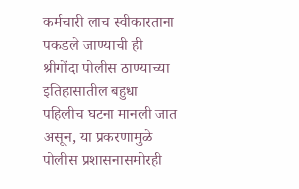कर्मचारी लाच स्वीकारताना पकडले जाण्याची ही श्रीगोंदा पोलीस ठाण्याच्या इतिहासातील बहुधा पहिलीच घटना मानली जात असून, या प्रकरणामुळे पोलीस प्रशासनासमोरही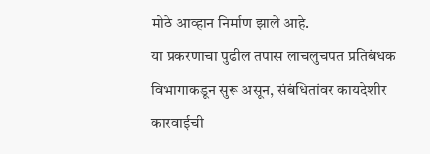मोठे आव्हान निर्माण झाले आहे.
या प्रकरणाचा पुढील तपास लाचलुचपत प्रतिबंधक विभागाकडून सुरू असून, संबंधितांवर कायदेशीर कारवाईची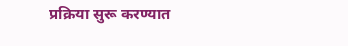प्रक्रिया सुरू करण्यात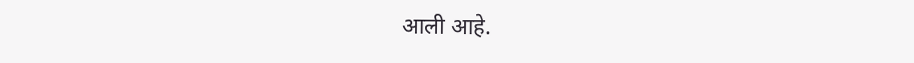आली आहे.